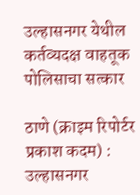उल्हासनगर येथील कर्तव्यदक्ष वाहतूक पोलिसाचा सत्कार

ठाणे (क्राइम रिपोर्टर प्रकाश कदम) : उल्हासनगर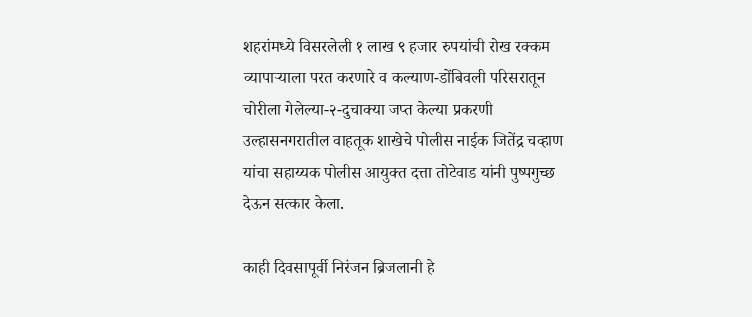शहरांमध्ये विसरलेली १ लाख ९ हजार रुपयांची रोख रक्कम व्यापाऱ्याला परत करणारे व कल्याण-डोंबिवली परिसरातून चोरीला गेलेल्या-२-दुचाक्या जप्त केल्या प्रकरणी उल्हासनगरातील वाहतूक शाखेचे पोलीस नाईक जितेंद्र चव्हाण यांचा सहाय्यक पोलीस आयुक्त दत्ता तोटेवाड यांनी पुष्पगुच्छ देऊन सत्कार केला.

काही दिवसापूर्वी निरंजन ब्रिजलानी हे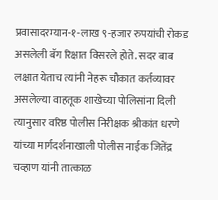प्रवासादरम्यान-१-लाख ९-हजार रुपयांची रोकड असलेली बॅग रिक्षात विसरले होते. सदर बाब लक्षात येताच त्यांनी नेहरू चौकात कर्तव्यावर असलेल्या वाहतूक शाखेच्या पोलिसांना दिली त्यानुसार वरिष्ठ पोलीस निरीक्षक श्रीकांत धरणे यांच्या मार्गदर्शनाखाली पोलीस नाईक जितेंद्र चव्हाण यांनी तात्काळ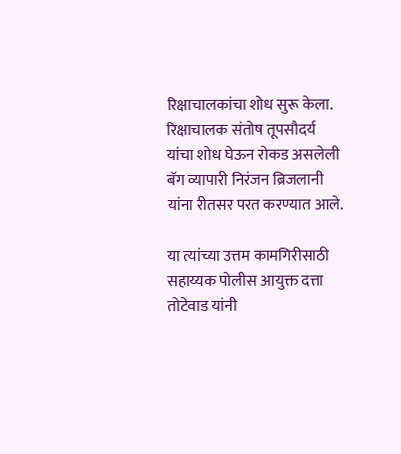रिक्षाचालकांचा शोध सुरू केला. रिक्षाचालक संतोष तूपसौदर्य यांचा शोध घेऊन रोकड असलेली बॅग व्यापारी निरंजन ब्रिजलानी यांना रीतसर परत करण्यात आले.

या त्यांच्या उत्तम कामगिरीसाठी सहाय्यक पोलीस आयुक्त दत्ता तोटेवाड यांनी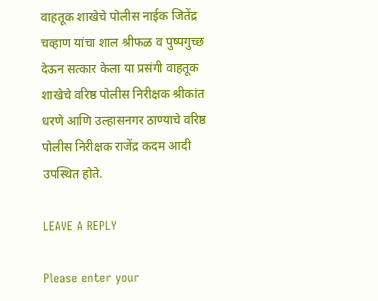वाहतूक शाखेचे पोलीस नाईक जितेंद्र चव्हाण यांचा शाल श्रीफळ व पुष्पगुच्छ देऊन सत्कार केला या प्रसंगी वाहतूक शाखेचे वरिष्ठ पोलीस निरीक्षक श्रीकांत धरणे आणि उल्हासनगर ठाण्याचे वरिष्ठ पोलीस निरीक्षक राजेंद्र कदम आदी उपस्थित होते.

LEAVE A REPLY

Please enter your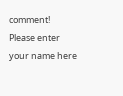comment!
Please enter your name here